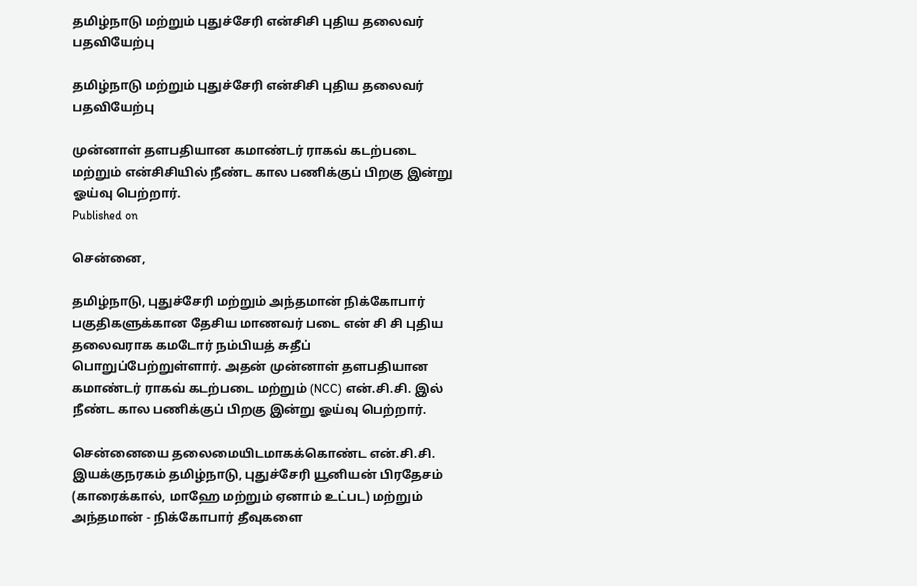தமிழ்நாடு மற்றும் புதுச்சேரி என்சிசி புதிய தலைவர் பதவியேற்பு

தமிழ்நாடு மற்றும் புதுச்சேரி என்சிசி புதிய தலைவர் பதவியேற்பு

முன்னாள் தளபதியான கமாண்டர் ராகவ் கடற்படை மற்றும் என்சிசியில் நீண்ட கால பணிக்குப் பிறகு இன்று ஓய்வு பெற்றார்.
Published on

சென்னை,

தமிழ்நாடு, புதுச்சேரி மற்றும் அந்தமான் நிக்கோபார் பகுதிகளுக்கான தேசிய மாணவர் படை என் சி சி புதிய தலைவராக கமடோர் நம்பியத் சுதீப் பொறுப்பேற்றுள்ளார். அதன் முன்னாள் தளபதியான கமாண்டர் ராகவ் கடற்படை மற்றும் (NCC) என்.சி.சி. இல் நீண்ட கால பணிக்குப் பிறகு இன்று ஓய்வு பெற்றார்.

சென்னையை தலைமையிடமாகக்கொண்ட என்.சி.சி. இயக்குநரகம் தமிழ்நாடு, புதுச்சேரி யூனியன் பிரதேசம் (காரைக்கால், மாஹே மற்றும் ஏனாம் உட்பட) மற்றும் அந்தமான் - நிக்கோபார் தீவுகளை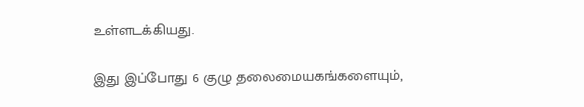உள்ளடக்கியது.

இது இப்போது 6 குழு தலைமையகங்களையும்,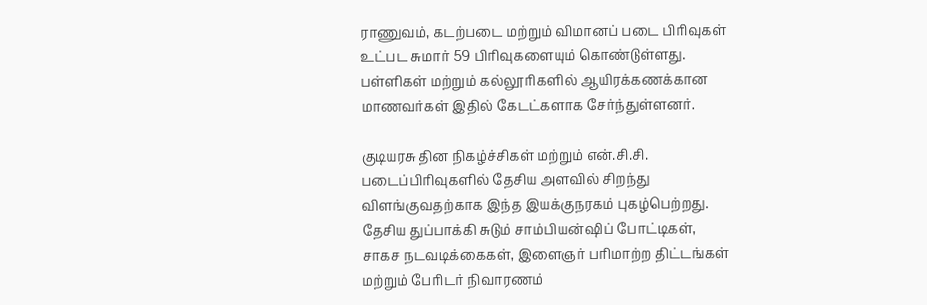ராணுவம், கடற்படை மற்றும் விமானப் படை பிரிவுகள் உட்பட சுமார் 59 பிரிவுகளையும் கொண்டுள்ளது. பள்ளிகள் மற்றும் கல்லூரிகளில் ஆயிரக்கணக்கான மாணவர்கள் இதில் கேடட்களாக சேர்ந்துள்ளனர்.

குடியரசு தின நிகழ்ச்சிகள் மற்றும் என்.சி.சி. படைப்பிரிவுகளில் தேசிய அளவில் சிறந்து விளங்குவதற்காக இந்த இயக்குநரகம் புகழ்பெற்றது. தேசிய துப்பாக்கி சுடும் சாம்பியன்ஷிப் போட்டிகள், சாகச நடவடிக்கைகள், இளைஞர் பரிமாற்ற திட்டங்கள் மற்றும் பேரிடர் நிவாரணம்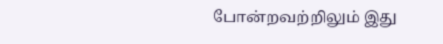போன்றவற்றிலும் இது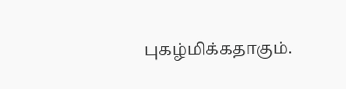புகழ்மிக்கதாகும்.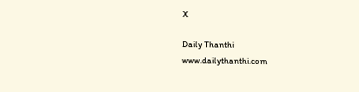X

Daily Thanthi
www.dailythanthi.com